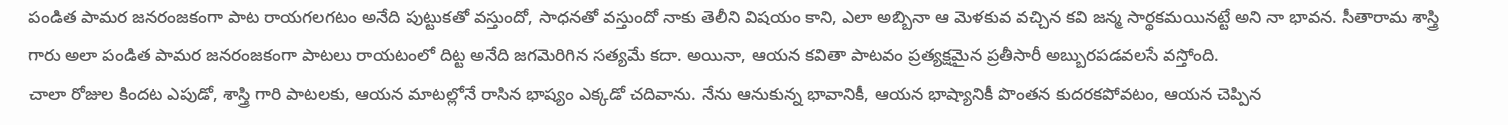పండిత పామర జనరంజకంగా పాట రాయగలగటం అనేది పుట్టుకతో వస్తుందో, సాధనతో వస్తుందో నాకు తెలీని విషయం కాని, ఎలా అబ్బినా ఆ మెళకువ వచ్చిన కవి జన్మ సార్థకమయినట్టే అని నా భావన. సీతారామ శాస్త్రి గారు అలా పండిత పామర జనరంజకంగా పాటలు రాయటంలో దిట్ట అనేది జగమెరిగిన సత్యమే కదా. అయినా, ఆయన కవితా పాటవం ప్రత్యక్షమైన ప్రతీసారీ అబ్బురపడవలసే వస్తోంది.
చాలా రోజుల కిందట ఎపుడో, శాస్త్రి గారి పాటలకు, ఆయన మాటల్లోనే రాసిన భాష్యం ఎక్కడో చదివాను. నేను ఆనుకున్న భావానికీ, ఆయన భాష్యానికీ పొంతన కుదరకపోవటం, ఆయన చెప్పిన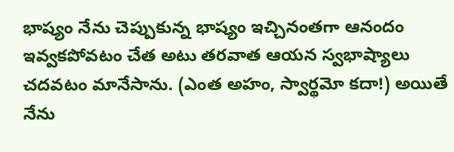భాష్యం నేను చెప్పుకున్న భాష్యం ఇచ్చినంతగా ఆనందం ఇవ్వకపోవటం చేత అటు తరవాత ఆయన స్వభాష్యాలు చదవటం మానేసాను. (ఎంత అహం, స్వార్థమో కదా!) అయితే నేను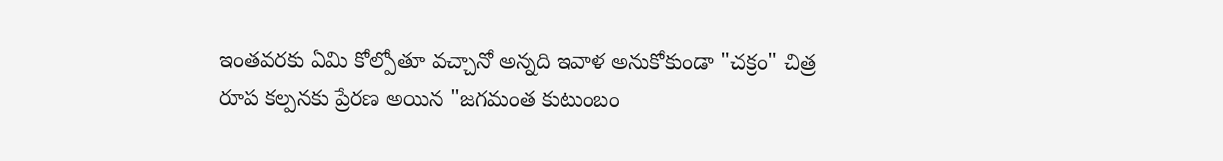ఇంతవరకు ఏమి కోల్పోతూ వచ్చానో అన్నది ఇవాళ అనుకోకుండా "చక్రం" చిత్ర రూప కల్పనకు ప్రేరణ అయిన "జగమంత కుటుంబం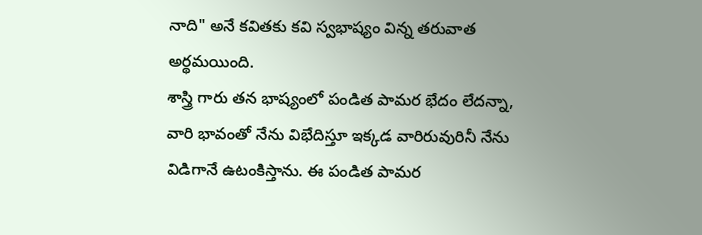నాది" అనే కవితకు కవి స్వభాష్యం విన్న తరువాత అర్థమయింది.
శాస్త్రి గారు తన భాష్యంలో పండిత పామర భేదం లేదన్నా, వారి భావంతో నేను విభేదిస్తూ ఇక్కడ వారిరువురినీ నేను విడిగానే ఉటంకిస్తాను. ఈ పండిత పామర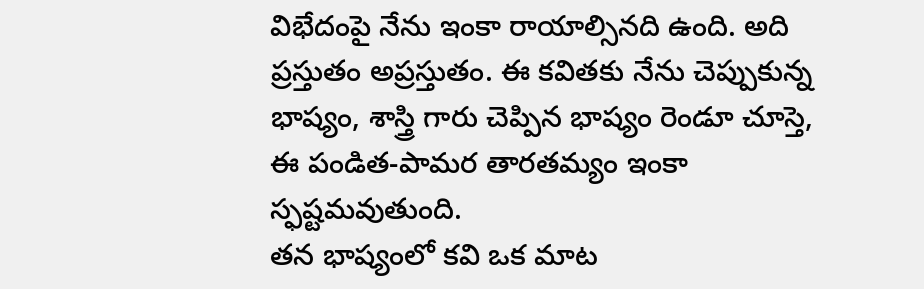విభేదంపై నేను ఇంకా రాయాల్సినది ఉంది. అది ప్రస్తుతం అప్రస్తుతం. ఈ కవితకు నేను చెప్పుకున్న భాష్యం, శాస్త్రి గారు చెప్పిన భాష్యం రెండూ చూస్తె, ఈ పండిత-పామర తారతమ్యం ఇంకా స్ఫష్టమవుతుంది.
తన భాష్యంలో కవి ఒక మాట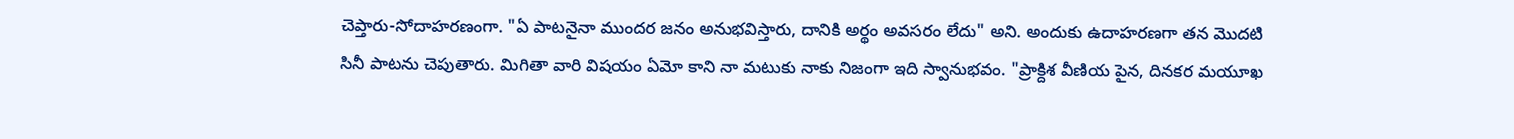చెప్తారు-సోదాహరణంగా. "ఏ పాటనైనా ముందర జనం అనుభవిస్తారు, దానికి అర్థం అవసరం లేదు" అని. అందుకు ఉదాహరణగా తన మొదటి సినీ పాటను చెపుతారు. మిగితా వారి విషయం ఏమో కాని నా మటుకు నాకు నిజంగా ఇది స్వానుభవం. "ప్రాక్దిశ వీణియ పైన, దినకర మయూఖ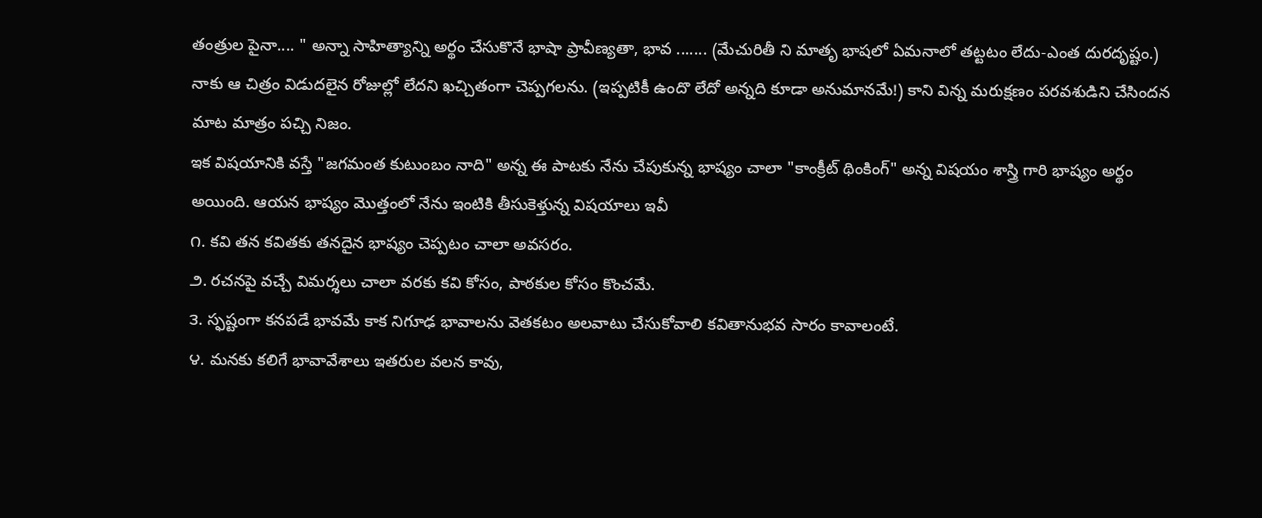తంత్రుల పైనా.... " అన్నా సాహిత్యాన్ని అర్థం చేసుకొనే భాషా ప్రావీణ్యతా, భావ ....... (మేచురితీ ని మాతృ భాషలో ఏమనాలో తట్టటం లేదు-ఎంత దురదృష్టం.) నాకు ఆ చిత్రం విడుదలైన రోజుల్లో లేదని ఖచ్చితంగా చెప్పగలను. (ఇప్పటికీ ఉందొ లేదో అన్నది కూడా అనుమానమే!) కాని విన్న మరుక్షణం పరవశుడిని చేసిందన మాట మాత్రం పచ్చి నిజం.
ఇక విషయానికి వస్తే "జగమంత కుటుంబం నాది" అన్న ఈ పాటకు నేను చేపుకున్న భాష్యం చాలా "కాంక్రీట్ థింకింగ్" అన్న విషయం శాస్త్రి గారి భాష్యం అర్థం అయింది. ఆయన భాష్యం మొత్తంలో నేను ఇంటికి తీసుకెళ్తున్న విషయాలు ఇవీ
౧. కవి తన కవితకు తనదైన భాష్యం చెప్పటం చాలా అవసరం.
౨. రచనపై వచ్చే విమర్శలు చాలా వరకు కవి కోసం, పాఠకుల కోసం కొంచమే.
౩. స్ఫష్టంగా కనపడే భావమే కాక నిగూఢ భావాలను వెతకటం అలవాటు చేసుకోవాలి కవితానుభవ సారం కావాలంటే.
౪. మనకు కలిగే భావావేశాలు ఇతరుల వలన కావు,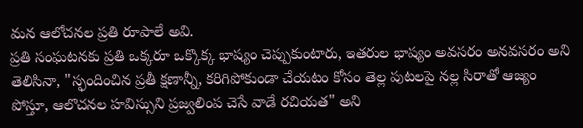మన ఆలోచనల ప్రతి రూపాలే అవి.
ప్రతి సంఘటనకు ప్రతి ఒక్కరూ ఒక్కొక్క భాష్యం చెప్పుకుంటారు, ఇతరుల భాష్యం అవసరం అనవసరం అని తెలిసినా, "స్ఫందించిన ప్రతీ క్షణాన్నీ, కరిగిపోకుండా చేయటం కోసం తెల్ల పుటలపై నల్ల సిరాతో ఆజ్యం పోస్తూ, ఆలొచనల హవిస్సుని ప్రజ్వలింప చెసే వాడే రచియత" అని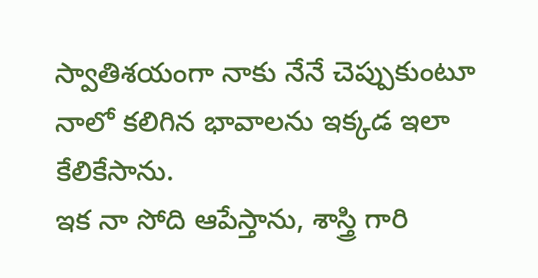స్వాతిశయంగా నాకు నేనే చెప్పుకుంటూ నాలో కలిగిన భావాలను ఇక్కడ ఇలా కేలికేసాను.
ఇక నా సోది ఆపేస్తాను, శాస్త్రి గారి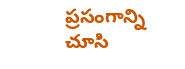ప్రసంగాన్ని చూసి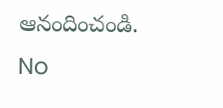ఆనందించండి.
No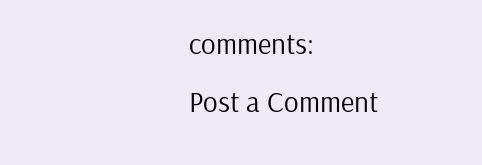comments:
Post a Comment